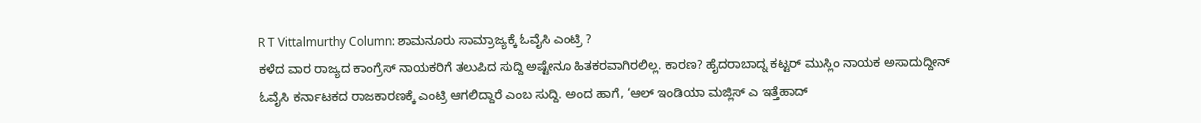R T Vittalmurthy Column: ಶಾಮನೂರು ಸಾಮ್ರಾಜ್ಯಕ್ಕೆ ಓವೈಸಿ ಎಂಟ್ರಿ ?
ಕಳೆದ ವಾರ ರಾಜ್ಯದ ಕಾಂಗ್ರೆಸ್ ನಾಯಕರಿಗೆ ತಲುಪಿದ ಸುದ್ದಿ ಅಷ್ಟೇನೂ ಹಿತಕರವಾಗಿರಲಿಲ್ಲ. ಕಾರಣ? ಹೈದರಾಬಾದ್ನ ಕಟ್ಟರ್ ಮುಸ್ಲಿಂ ನಾಯಕ ಅಸಾದುದ್ದೀನ್ ಓವೈಸಿ ಕರ್ನಾಟಕದ ರಾಜಕಾರಣಕ್ಕೆ ಎಂಟ್ರಿ ಆಗಲಿದ್ದಾರೆ ಎಂಬ ಸುದ್ದಿ. ಅಂದ ಹಾಗೆ, ‘ಆಲ್ ಇಂಡಿಯಾ ಮಜ್ಲಿಸ್ ಎ ಇತ್ತೆಹಾದ್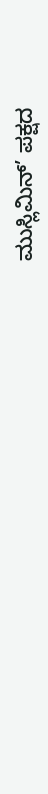ಮುಸ್ಲಿಮಿನ್’ ಪಕ್ಷದ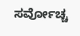ಸರ್ವೋಚ್ಚ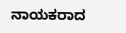ನಾಯಕರಾದ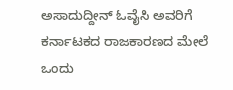ಅಸಾದುದ್ದೀನ್ ಓವೈಸಿ ಅವರಿಗೆ ಕರ್ನಾಟಕದ ರಾಜಕಾರಣದ ಮೇಲೆ ಒಂದು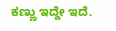ಕಣ್ಣು ಇದ್ದೇ ಇದೆ.